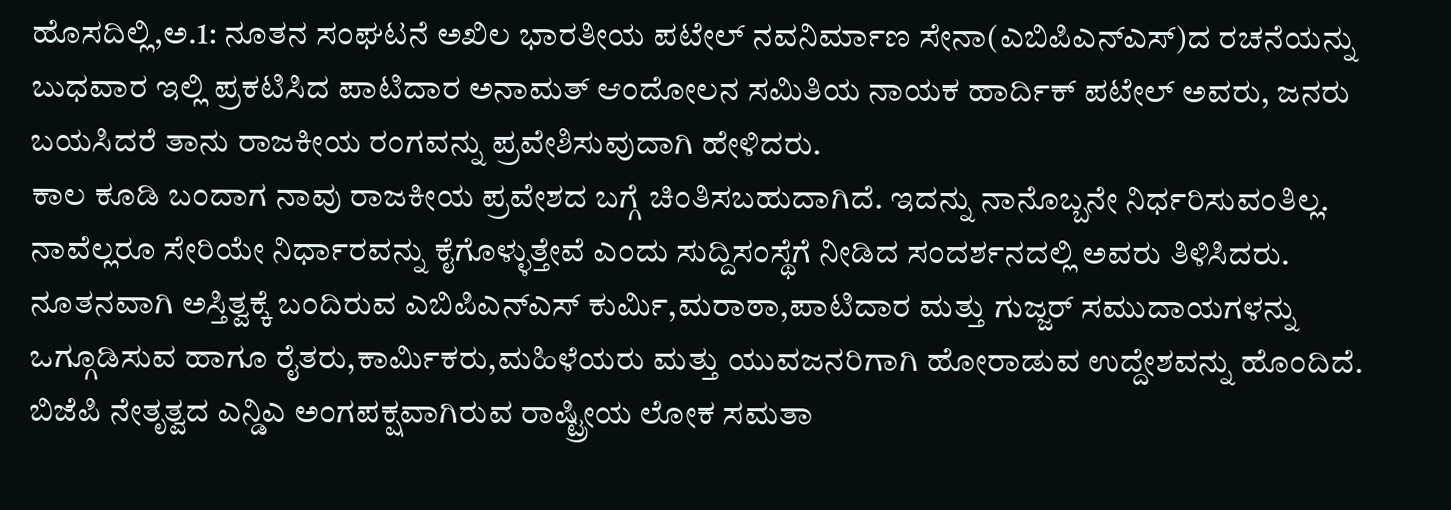ಹೊಸದಿಲ್ಲಿ,ಅ.1: ನೂತನ ಸಂಘಟನೆ ಅಖಿಲ ಭಾರತೀಯ ಪಟೇಲ್ ನವನಿರ್ಮಾಣ ಸೇನಾ(ಎಬಿಪಿಎನ್ಎಸ್)ದ ರಚನೆಯನ್ನು ಬುಧವಾರ ಇಲ್ಲಿ ಪ್ರಕಟಿಸಿದ ಪಾಟಿದಾರ ಅನಾಮತ್ ಆಂದೋಲನ ಸಮಿತಿಯ ನಾಯಕ ಹಾರ್ದಿಕ್ ಪಟೇಲ್ ಅವರು, ಜನರು ಬಯಸಿದರೆ ತಾನು ರಾಜಕೀಯ ರಂಗವನ್ನು ಪ್ರವೇಶಿಸುವುದಾಗಿ ಹೇಳಿದರು.
ಕಾಲ ಕೂಡಿ ಬಂದಾಗ ನಾವು ರಾಜಕೀಯ ಪ್ರವೇಶದ ಬಗ್ಗೆ ಚಿಂತಿಸಬಹುದಾಗಿದೆ. ಇದನ್ನು ನಾನೊಬ್ಬನೇ ನಿರ್ಧರಿಸುವಂತಿಲ್ಲ. ನಾವೆಲ್ಲರೂ ಸೇರಿಯೇ ನಿರ್ಧಾರವನ್ನು ಕೈಗೊಳ್ಳುತ್ತೇವೆ ಎಂದು ಸುದ್ದಿಸಂಸ್ಥೆಗೆ ನೀಡಿದ ಸಂದರ್ಶನದಲ್ಲಿ ಅವರು ತಿಳಿಸಿದರು.
ನೂತನವಾಗಿ ಅಸ್ತಿತ್ವಕ್ಕೆ ಬಂದಿರುವ ಎಬಿಪಿಎನ್ಎಸ್ ಕುರ್ಮಿ,ಮರಾಠಾ,ಪಾಟಿದಾರ ಮತ್ತು ಗುಜ್ಜರ್ ಸಮುದಾಯಗಳನ್ನು ಒಗ್ಗೂಡಿಸುವ ಹಾಗೂ ರೈತರು,ಕಾರ್ಮಿಕರು,ಮಹಿಳೆಯರು ಮತ್ತು ಯುವಜನರಿಗಾಗಿ ಹೋರಾಡುವ ಉದ್ದೇಶವನ್ನು ಹೊಂದಿದೆ.
ಬಿಜೆಪಿ ನೇತೃತ್ವದ ಎನ್ಡಿಎ ಅಂಗಪಕ್ಷವಾಗಿರುವ ರಾಷ್ಟ್ರೀಯ ಲೋಕ ಸಮತಾ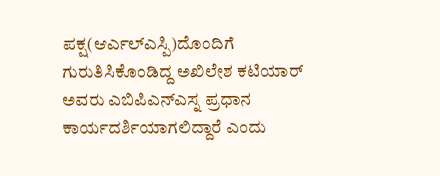ಪಕ್ಷ(ಆರ್ಎಲ್ಎಸ್ಪಿ)ದೊಂದಿಗೆ ಗುರುತಿಸಿಕೊಂಡಿದ್ದ ಅಖಿಲೇಶ ಕಟಿಯಾರ್ ಅವರು ಎಬಿಪಿಎನ್ಎಸ್ನ ಪ್ರಧಾನ ಕಾರ್ಯದರ್ಶಿಯಾಗಲಿದ್ದಾರೆ ಎಂದು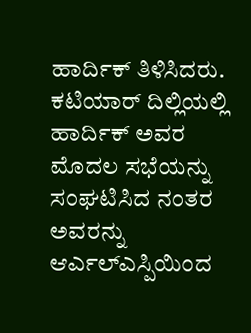ಹಾರ್ದಿಕ್ ತಿಳಿಸಿದರು. ಕಟಿಯಾರ್ ದಿಲ್ಲಿಯಲ್ಲಿ ಹಾರ್ದಿಕ್ ಅವರ ಮೊದಲ ಸಭೆಯನ್ನು ಸಂಘಟಿಸಿದ ನಂತರ ಅವರನ್ನು ಆರ್ಎಲ್ಎಸ್ಪಿಯಿಂದ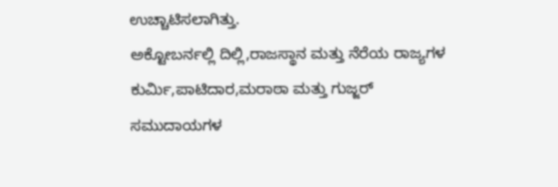ಉಚ್ಚಾಟಿಸಲಾಗಿತ್ತು.
ಅಕ್ಟೋಬರ್ನಲ್ಲಿ ದಿಲ್ಲಿ,ರಾಜಸ್ಥಾನ ಮತ್ತು ನೆರೆಯ ರಾಜ್ಯಗಳ ಕುರ್ಮಿ,ಪಾಟಿದಾರ,ಮರಾಠಾ ಮತ್ತು ಗುಜ್ಜರ್ ಸಮುದಾಯಗಳ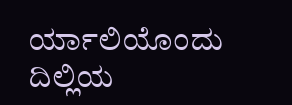ರ್ಯಾಲಿಯೊಂದು ದಿಲ್ಲಿಯ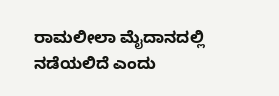ರಾಮಲೀಲಾ ಮೈದಾನದಲ್ಲಿ ನಡೆಯಲಿದೆ ಎಂದು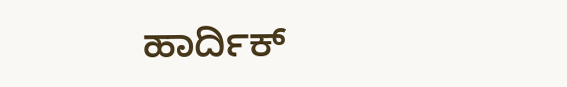ಹಾರ್ದಿಕ್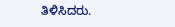ತಿಳಿಸಿದರು.